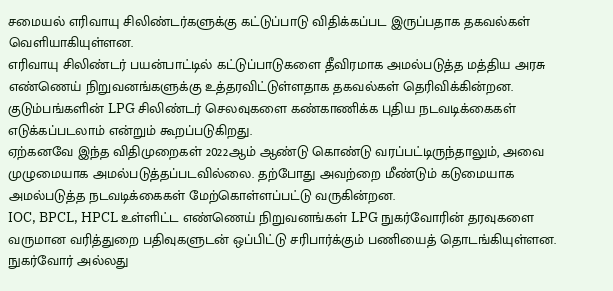சமையல் எரிவாயு சிலிண்டர்களுக்கு கட்டுப்பாடு விதிக்கப்பட இருப்பதாக தகவல்கள் வெளியாகியுள்ளன.
எரிவாயு சிலிண்டர் பயன்பாட்டில் கட்டுப்பாடுகளை தீவிரமாக அமல்படுத்த மத்திய அரசு எண்ணெய் நிறுவனங்களுக்கு உத்தரவிட்டுள்ளதாக தகவல்கள் தெரிவிக்கின்றன. குடும்பங்களின் LPG சிலிண்டர் செலவுகளை கண்காணிக்க புதிய நடவடிக்கைகள் எடுக்கப்படலாம் என்றும் கூறப்படுகிறது.
ஏற்கனவே இந்த விதிமுறைகள் 2022ஆம் ஆண்டு கொண்டு வரப்பட்டிருந்தாலும், அவை முழுமையாக அமல்படுத்தப்படவில்லை. தற்போது அவற்றை மீண்டும் கடுமையாக அமல்படுத்த நடவடிக்கைகள் மேற்கொள்ளப்பட்டு வருகின்றன.
IOC, BPCL, HPCL உள்ளிட்ட எண்ணெய் நிறுவனங்கள் LPG நுகர்வோரின் தரவுகளை வருமான வரித்துறை பதிவுகளுடன் ஒப்பிட்டு சரிபார்க்கும் பணியைத் தொடங்கியுள்ளன. நுகர்வோர் அல்லது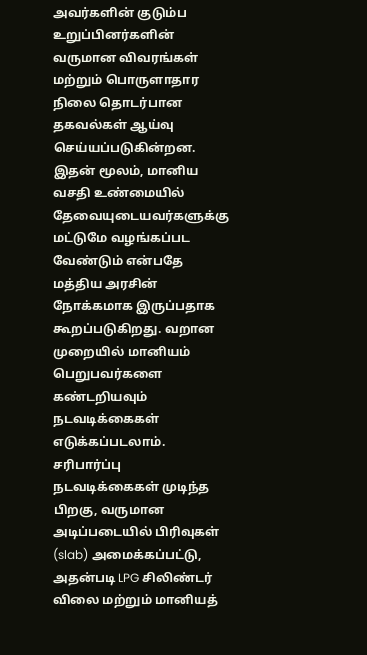அவர்களின் குடும்ப உறுப்பினர்களின் வருமான விவரங்கள் மற்றும் பொருளாதார நிலை தொடர்பான தகவல்கள் ஆய்வு செய்யப்படுகின்றன.
இதன் மூலம், மானிய வசதி உண்மையில் தேவையுடையவர்களுக்கு மட்டுமே வழங்கப்பட வேண்டும் என்பதே மத்திய அரசின் நோக்கமாக இருப்பதாக கூறப்படுகிறது. வறான முறையில் மானியம் பெறுபவர்களை கண்டறியவும் நடவடிக்கைகள் எடுக்கப்படலாம். சரிபார்ப்பு நடவடிக்கைகள் முடிந்த பிறகு, வருமான அடிப்படையில் பிரிவுகள் (slab) அமைக்கப்பட்டு, அதன்படி LPG சிலிண்டர் விலை மற்றும் மானியத்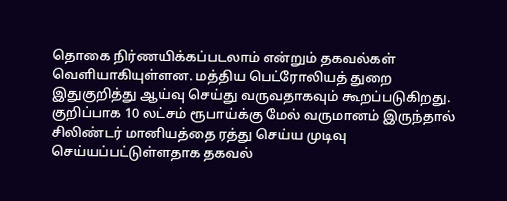தொகை நிர்ணயிக்கப்படலாம் என்றும் தகவல்கள் வெளியாகியுள்ளன. மத்திய பெட்ரோலியத் துறை இதுகுறித்து ஆய்வு செய்து வருவதாகவும் கூறப்படுகிறது.
குறிப்பாக 10 லட்சம் ரூபாய்க்கு மேல் வருமானம் இருந்தால் சிலிண்டர் மானியத்தை ரத்து செய்ய முடிவு செய்யப்பட்டுள்ளதாக தகவல்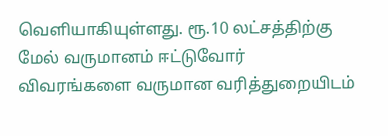வெளியாகியுள்ளது. ரூ.10 லட்சத்திற்கு மேல் வருமானம் ஈட்டுவோர் விவரங்களை வருமான வரித்துறையிடம்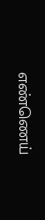எண்ணெய்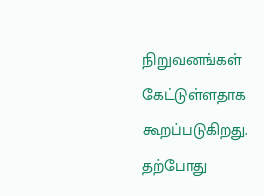நிறுவனங்கள் கேட்டுள்ளதாக கூறப்படுகிறது. தற்போது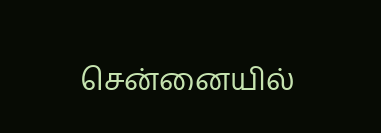சென்னையில்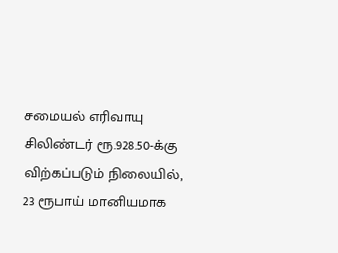சமையல் எரிவாயு சிலிண்டர் ரூ.928.50-க்கு விற்கப்படும் நிலையில், 23 ரூபாய் மானியமாக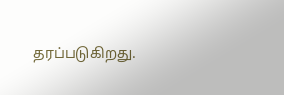தரப்படுகிறது.